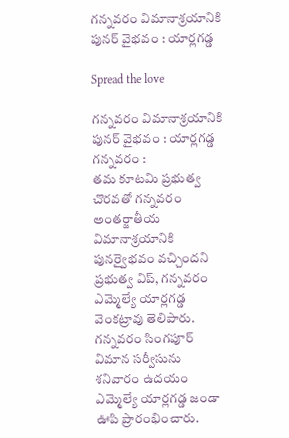గన్నవరం విమానాశ్రయానికి పునర్ వైభవం : యార్లగడ్డ

Spread the love

గన్నవరం విమానాశ్రయానికి పునర్ వైభవం : యార్లగడ్డ
గన్నవరం :
తమ కూటమి ప్రభుత్వ చొరవతో గన్నవరం అంతర్జాతీయ విమానాశ్రయానికి పునర్వైభవం వచ్చిందని ప్రభుత్వ విప్, గన్నవరం ఎమ్మెల్యే యార్లగడ్డ వెంకట్రావు తెలిపారు. గన్నవరం సింగపూర్ విమాన సర్వీసును శనివారం ఉదయం ఎమ్మెల్యే యార్లగడ్డ జండా ఊపి ప్రారంభించారు.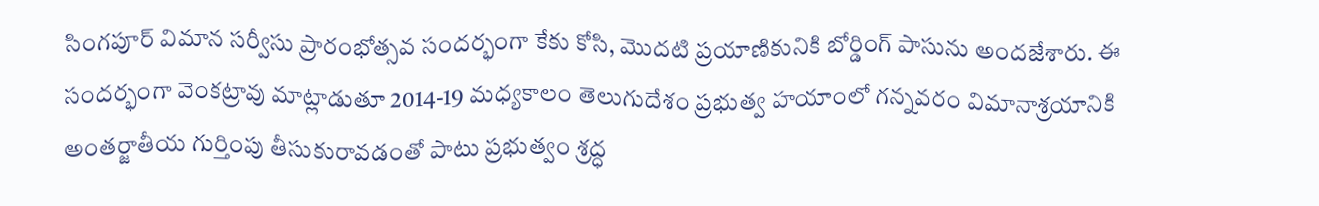సింగపూర్ విమాన సర్వీసు ప్రారంభోత్సవ సందర్భంగా కేకు కోసి, మొదటి ప్రయాణికునికి బోర్డింగ్ పాసును అందజేశారు. ఈ సందర్భంగా వెంకట్రావు మాట్లాడుతూ 2014-19 మధ్యకాలం తెలుగుదేశం ప్రభుత్వ హయాంలో గన్నవరం విమానాశ్రయానికి అంతర్జాతీయ గుర్తింపు తీసుకురావడంతో పాటు ప్రభుత్వం శ్రద్ధ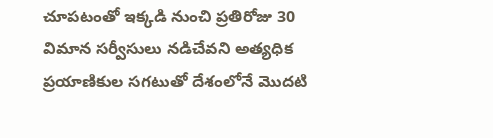చూపటంతో ఇక్కడి నుంచి ప్రతిరోజు 30 విమాన సర్వీసులు నడిచేవని అత్యధిక ప్రయాణికుల సగటుతో దేశంలోనే మొదటి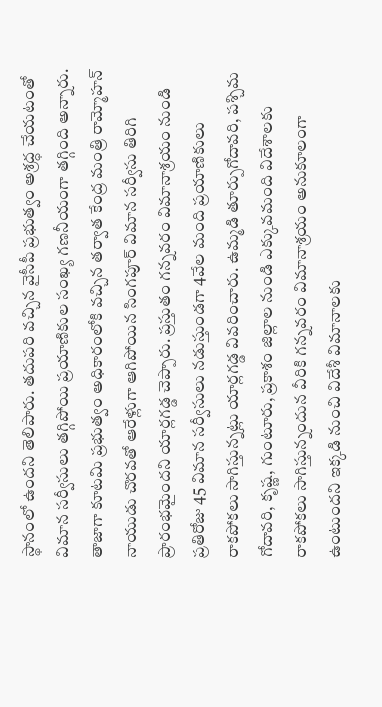స్థానంలో ఉందని తెలిపారు. తదుపరి వచ్చిన వైసీపీ ప్రభుత్వం అశ్రద్ధ చేయటంతో విమాన సర్వీసులు తగ్గిపోయి ప్రయాణికుల సంఖ్య గణనీయంగా తగ్గింది అన్నారు. తాజాగా కూటమి ప్రభుత్వం అధికారంలోకి వచ్చిన తర్వాత కేంద్ర మంత్రి రామ్మోహన్ నాయుడు చొరవతో ఆరేళ్లుగా ఆగిపోయిన సింగపూర్ విమాన సర్వీసు తిరిగి ప్రారంభమైందని యార్లగడ్డ చెప్పారు. ప్రస్తుతం గన్నవరం విమానాశ్రయం నుండి ప్రతిరోజు 45 విమాన సర్వీసులు నడుస్తుండగా 4వేల మంది ప్రయాణికులు రాకపోకలు సాగిస్తున్నట్లు యార్లగడ్డ వివరించారు. ఉమ్మడి తూర్పుగోదావరి, పశ్చిమ గోదావరి, కృష్ణ, గుంటూరు, ప్రకాశం జిల్లాల నుండి ఎక్కువమంది విదేశాలకు రాకపోకలు సాగిస్తున్నందున వీరికి గన్నవరం విమానాశ్రయం అనుకూలంగా ఉంటుందని ఇక్కడి నుంచి విదేశీ విమానాలకు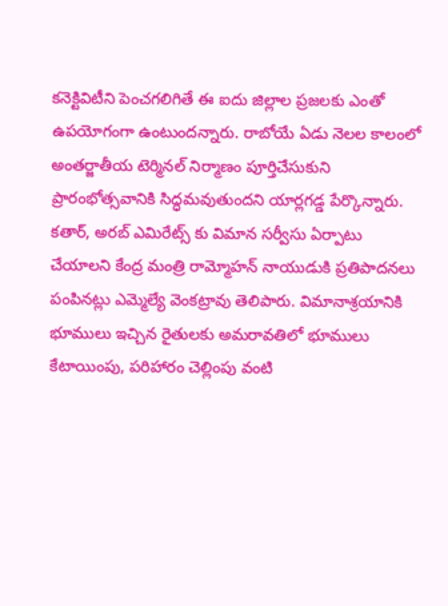కనెక్టివిటీని పెంచగలిగితే ఈ ఐదు జిల్లాల ప్రజలకు ఎంతో ఉపయోగంగా ఉంటుందన్నారు. రాబోయే ఏడు నెలల కాలంలో అంతర్జాతీయ టెర్మినల్ నిర్మాణం పూర్తిచేసుకుని ప్రారంభోత్సవానికి సిద్ధమవుతుందని యార్లగడ్డ పేర్కొన్నారు. కతార్, అరబ్ ఎమిరేట్స్ కు విమాన సర్వీసు ఏర్పాటు చేయాలని కేంద్ర మంత్రి రామ్మోహన్ నాయుడుకి ప్రతిపాదనలు పంపినట్లు ఎమ్మెల్యే వెంకట్రావు తెలిపారు. విమానాశ్రయానికి భూములు ఇచ్చిన రైతులకు అమరావతిలో భూములు కేటాయింపు, పరిహారం చెల్లింపు వంటి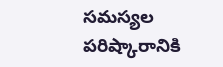సమస్యల పరిష్కారానికి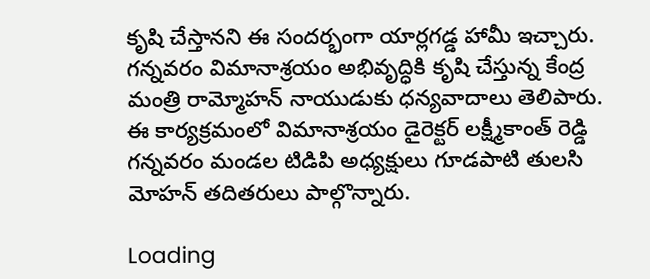కృషి చేస్తానని ఈ సందర్భంగా యార్లగడ్డ హామీ ఇచ్చారు. గన్నవరం విమానాశ్రయం అభివృద్ధికి కృషి చేస్తున్న కేంద్ర మంత్రి రామ్మోహన్ నాయుడుకు ధన్యవాదాలు తెలిపారు. ఈ కార్యక్రమంలో విమానాశ్రయం డైరెక్టర్ లక్ష్మీకాంత్ రెడ్డి గన్నవరం మండల టిడిపి అధ్యక్షులు గూడపాటి తులసి మోహన్ తదితరులు పాల్గొన్నారు.

Loading